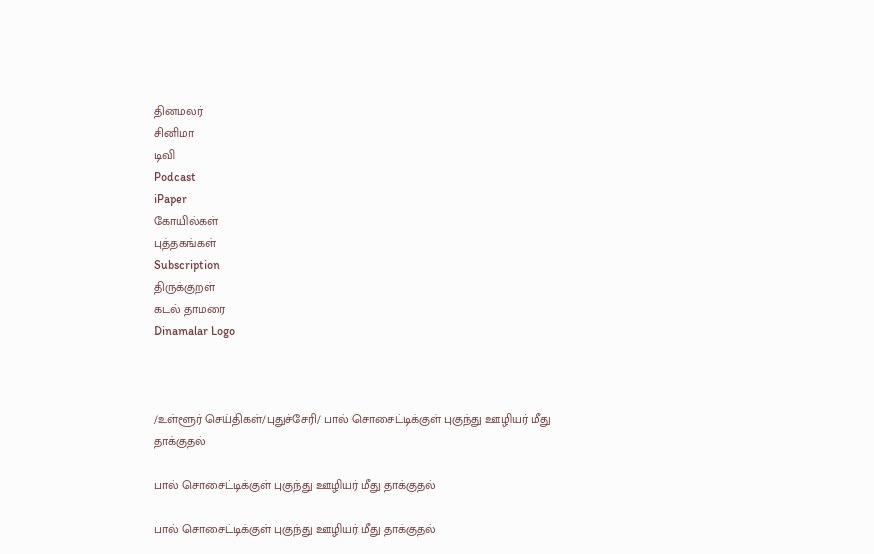தினமலர்
சினிமா
டிவி
Podcast
iPaper
கோயில்கள்
புத்தகங்கள்
Subscription
திருக்குறள்
கடல் தாமரை
Dinamalar Logo



/உள்ளூர் செய்திகள்/புதுச்சேரி/ பால் சொசைட்டிக்குள் புகுந்து ஊழியர் மீது தாக்குதல்

பால் சொசைட்டிக்குள் புகுந்து ஊழியர் மீது தாக்குதல்

பால் சொசைட்டிக்குள் புகுந்து ஊழியர் மீது தாக்குதல்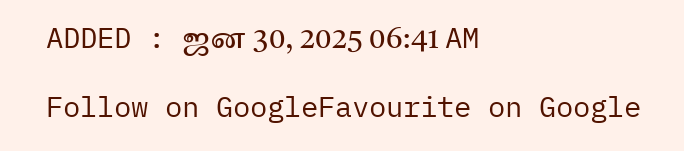ADDED : ஜன 30, 2025 06:41 AM

Follow on GoogleFavourite on Google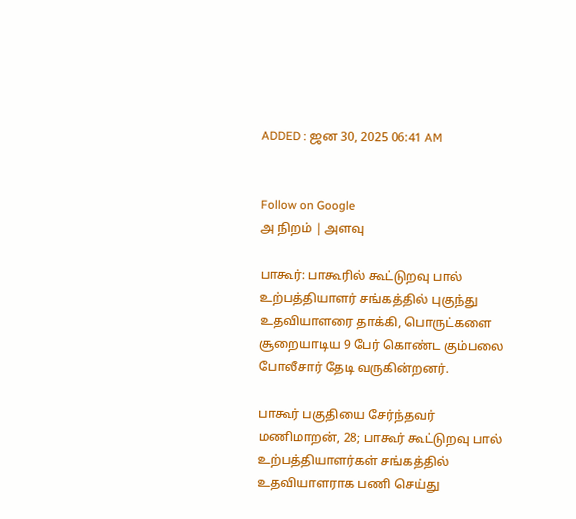ADDED : ஜன 30, 2025 06:41 AM


Follow on Google
அ நிறம் | அளவு

பாகூர்: பாகூரில் கூட்டுறவு பால் உற்பத்தியாளர் சங்கத்தில் புகுந்து உதவியாளரை தாக்கி, பொருட்களை சூறையாடிய 9 பேர் கொண்ட கும்பலை போலீசார் தேடி வருகின்றனர்.

பாகூர் பகுதியை சேர்ந்தவர் மணிமாறன், 28; பாகூர் கூட்டுறவு பால் உற்பத்தியாளர்கள் சங்கத்தில் உதவியாளராக பணி செய்து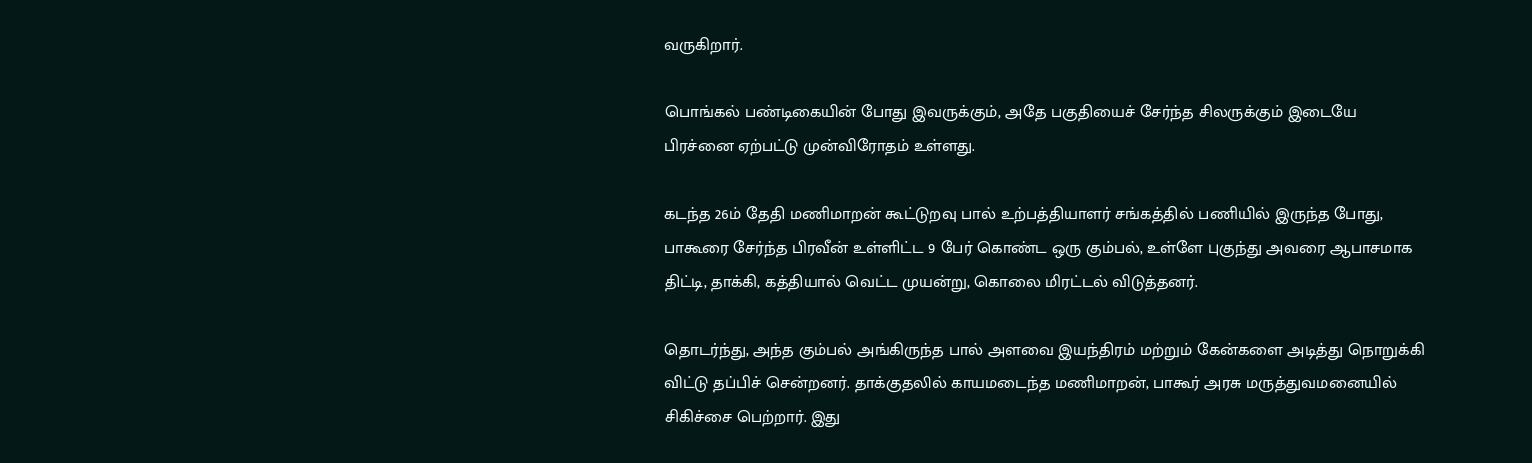வருகிறார்.

பொங்கல் பண்டிகையின் போது இவருக்கும், அதே பகுதியைச் சேர்ந்த சிலருக்கும் இடையே பிரச்னை ஏற்பட்டு முன்விரோதம் உள்ளது.

கடந்த 26ம் தேதி மணிமாறன் கூட்டுறவு பால் உற்பத்தியாளர் சங்கத்தில் பணியில் இருந்த போது, பாகூரை சேர்ந்த பிரவீன் உள்ளிட்ட 9 பேர் கொண்ட ஒரு கும்பல், உள்ளே புகுந்து அவரை ஆபாசமாக திட்டி, தாக்கி, கத்தியால் வெட்ட முயன்று, கொலை மிரட்டல் விடுத்தனர்.

தொடர்ந்து, அந்த கும்பல் அங்கிருந்த பால் அளவை இயந்திரம் மற்றும் கேன்களை அடித்து நொறுக்கி விட்டு தப்பிச் சென்றனர். தாக்குதலில் காயமடைந்த மணிமாறன், பாகூர் அரசு மருத்துவமனையில் சிகிச்சை பெற்றார். இது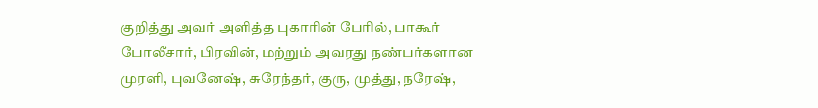குறித்து அவர் அளித்த புகாரின் பேரில், பாகூர் போலீசார், பிரவின், மற்றும் அவரது நண்பர்களான முரளி, புவனேஷ், சுரேந்தர், குரு, முத்து, நரேஷ்,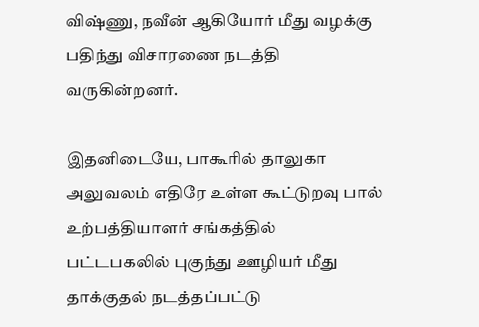விஷ்ணு, நவீன் ஆகியோர் மீது வழக்கு பதிந்து விசாரணை நடத்தி வருகின்றனர்.

இதனிடையே, பாகூரில் தாலுகா அலுவலம் எதிரே உள்ள கூட்டுறவு பால் உற்பத்தியாளர் சங்கத்தில் பட்டபகலில் புகுந்து ஊழியர் மீது தாக்குதல் நடத்தப்பட்டு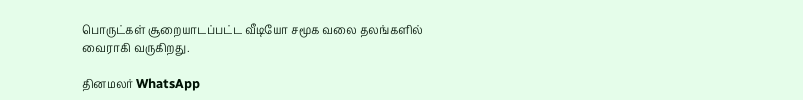பொருட்கள் சூறையாடப்பட்ட வீடியோ சமூக வலை தலங்களில் வைராகி வருகிறது.

தினமலர் WhatsApp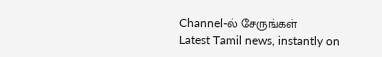Channel-ல் சேருங்கள்
Latest Tamil news, instantly on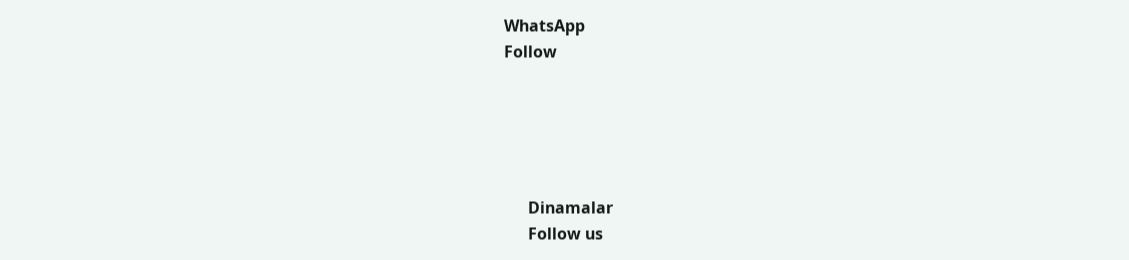WhatsApp
Follow





      Dinamalar
      Follow us